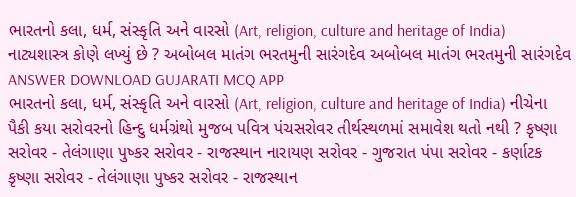ભારતનો કલા, ધર્મ, સંસ્કૃતિ અને વારસો (Art, religion, culture and heritage of India) નાટ્યશાસ્ત્ર કોણે લખ્યું છે ? અબોબલ માતંગ ભરતમુની સારંગદેવ અબોબલ માતંગ ભરતમુની સારંગદેવ ANSWER DOWNLOAD GUJARATI MCQ APP
ભારતનો કલા, ધર્મ, સંસ્કૃતિ અને વારસો (Art, religion, culture and heritage of India) નીચેના પૈકી કયા સરોવરનો હિન્દુ ધર્મગ્રંથો મુજબ પવિત્ર પંચસરોવર તીર્થસ્થળમાં સમાવેશ થતો નથી ? કૃષ્ણા સરોવર - તેલંગાણા પુષ્કર સરોવર - રાજસ્થાન નારાયણ સરોવર - ગુજરાત પંપા સરોવર - કર્ણાટક કૃષ્ણા સરોવર - તેલંગાણા પુષ્કર સરોવર - રાજસ્થાન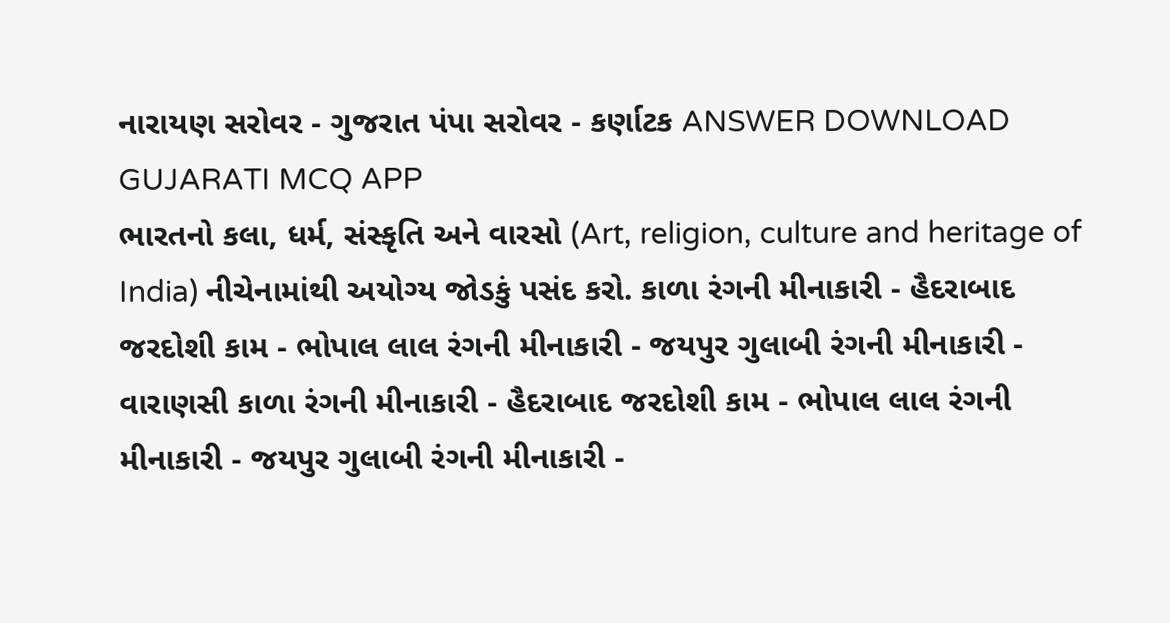નારાયણ સરોવર - ગુજરાત પંપા સરોવર - કર્ણાટક ANSWER DOWNLOAD GUJARATI MCQ APP
ભારતનો કલા, ધર્મ, સંસ્કૃતિ અને વારસો (Art, religion, culture and heritage of India) નીચેનામાંથી અયોગ્ય જોડકું પસંદ કરો. કાળા રંગની મીનાકારી - હૈદરાબાદ જરદોશી કામ - ભોપાલ લાલ રંગની મીનાકારી - જયપુર ગુલાબી રંગની મીનાકારી - વારાણસી કાળા રંગની મીનાકારી - હૈદરાબાદ જરદોશી કામ - ભોપાલ લાલ રંગની મીનાકારી - જયપુર ગુલાબી રંગની મીનાકારી -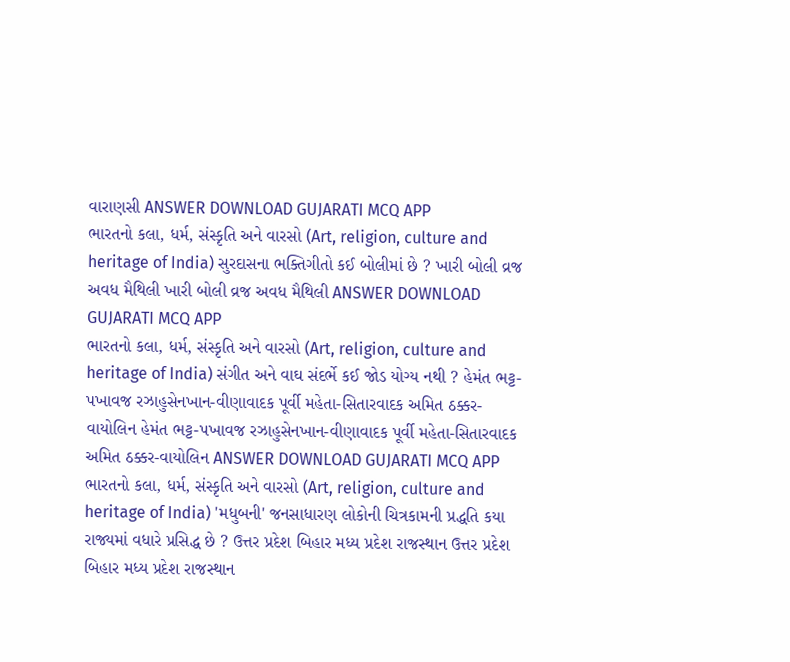વારાણસી ANSWER DOWNLOAD GUJARATI MCQ APP
ભારતનો કલા, ધર્મ, સંસ્કૃતિ અને વારસો (Art, religion, culture and heritage of India) સુરદાસના ભક્તિગીતો કઈ બોલીમાં છે ? ખારી બોલી વ્રજ અવધ મૈથિલી ખારી બોલી વ્રજ અવધ મૈથિલી ANSWER DOWNLOAD GUJARATI MCQ APP
ભારતનો કલા, ધર્મ, સંસ્કૃતિ અને વારસો (Art, religion, culture and heritage of India) સંગીત અને વાઘ સંદર્ભે કઈ જોડ યોગ્ય નથી ? હેમંત ભટ્ટ-પખાવજ રઝાહુસેનખાન-વીણાવાદક પૂર્વી મહેતા-સિતારવાદક અમિત ઠક્કર-વાયોલિન હેમંત ભટ્ટ-પખાવજ રઝાહુસેનખાન-વીણાવાદક પૂર્વી મહેતા-સિતારવાદક અમિત ઠક્કર-વાયોલિન ANSWER DOWNLOAD GUJARATI MCQ APP
ભારતનો કલા, ધર્મ, સંસ્કૃતિ અને વારસો (Art, religion, culture and heritage of India) 'મધુબની' જનસાધારણ લોકોની ચિત્રકામની પ્રદ્ધતિ કયા રાજ્યમાં વધારે પ્રસિદ્ધ છે ? ઉત્તર પ્રદેશ બિહાર મધ્ય પ્રદેશ રાજસ્થાન ઉત્તર પ્રદેશ બિહાર મધ્ય પ્રદેશ રાજસ્થાન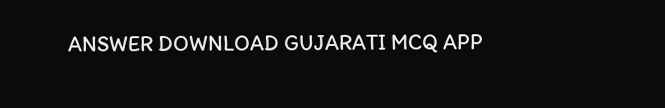ANSWER DOWNLOAD GUJARATI MCQ APP